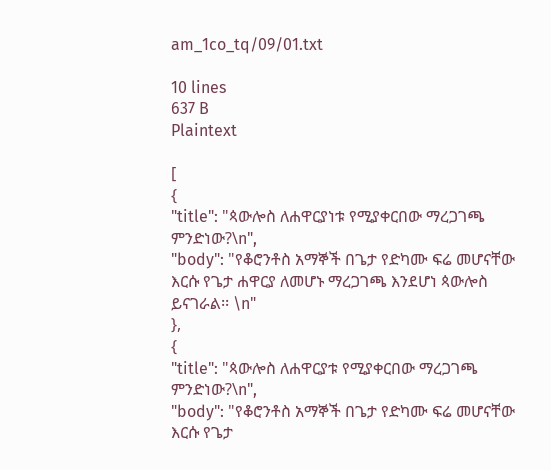am_1co_tq/09/01.txt

10 lines
637 B
Plaintext

[
{
"title": "ጳውሎስ ለሐዋርያነቱ የሚያቀርበው ማረጋገጫ ምንድነው?\n",
"body": "የቆሮንቶስ አማኞች በጌታ የድካሙ ፍሬ መሆናቸው እርሱ የጌታ ሐዋርያ ለመሆኑ ማረጋገጫ እንደሆነ ጳውሎስ ይናገራል፡፡ \n"
},
{
"title": "ጳውሎስ ለሐዋርያቱ የሚያቀርበው ማረጋገጫ ምንድነው?\n",
"body": "የቆሮንቶስ አማኞች በጌታ የድካሙ ፍሬ መሆናቸው እርሱ የጌታ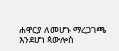ሐዋርያ ለመሆኑ ማረጋገጫ እንደሆነ ጳውሎስ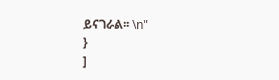ይናገራል፡፡ \n"
}
]